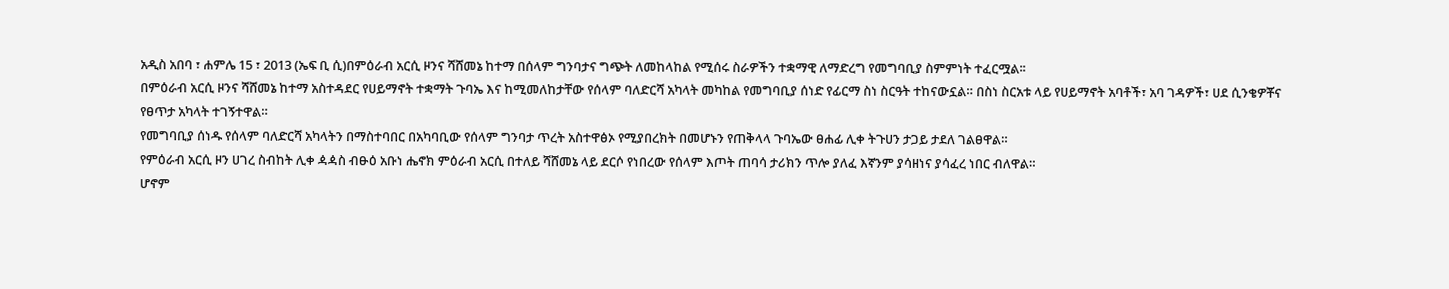አዲስ አበባ ፣ ሐምሌ 15 ፣ 2013 (ኤፍ ቢ ሲ)በምዕራብ አርሲ ዞንና ሻሸመኔ ከተማ በሰላም ግንባታና ግጭት ለመከላከል የሚሰሩ ስራዎችን ተቋማዊ ለማድረግ የመግባቢያ ስምምነት ተፈርሟል፡፡
በምዕራብ አርሲ ዞንና ሻሸመኔ ከተማ አስተዳደር የሀይማኖት ተቋማት ጉባኤ እና ከሚመለከታቸው የሰላም ባለድርሻ አካላት መካከል የመግባቢያ ሰነድ የፊርማ ስነ ስርዓት ተከናውኗል። በስነ ስርአቱ ላይ የሀይማኖት አባቶች፣ አባ ገዳዎች፣ ሀደ ሲንቄዎቾና የፀጥታ አካላት ተገኝተዋል።
የመግባቢያ ሰነዱ የሰላም ባለድርሻ አካላትን በማስተባበር በአካባቢው የሰላም ግንባታ ጥረት አስተዋፅኦ የሚያበረክት በመሆኑን የጠቅላላ ጉባኤው ፀሐፊ ሊቀ ትጉሀን ታጋይ ታደለ ገልፀዋል።
የምዕራብ አርሲ ዞን ሀገረ ስብከት ሊቀ ዻዻስ ብፁዕ አቡነ ሔኖክ ምዕራብ አርሲ በተለይ ሻሸመኔ ላይ ደርሶ የነበረው የሰላም እጦት ጠባሳ ታሪክን ጥሎ ያለፈ እኛንም ያሳዘነና ያሳፈረ ነበር ብለዋል።
ሆኖም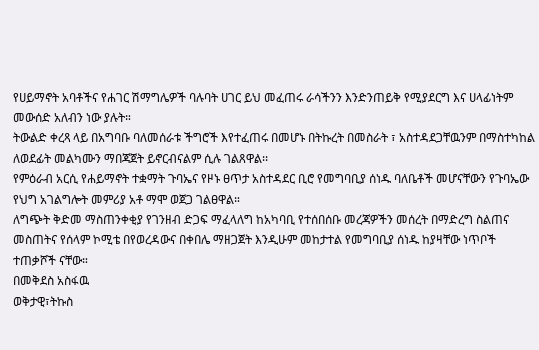የሀይማኖት አባቶችና የሐገር ሽማግሌዎች ባሉባት ሀገር ይህ መፈጠሩ ራሳችንን እንድንጠይቅ የሚያደርግ እና ሀላፊነትም መውሰድ አለብን ነው ያሉት።
ትውልድ ቀረጻ ላይ በአግባቡ ባለመሰራቱ ችግሮች እየተፈጠሩ በመሆኑ በትኩረት በመስራት ፣ አስተዳደጋቸዉንም በማስተካከል ለወደፊት መልካሙን ማበጃጀት ይኖርብናልም ሲሉ ገልጸዋል፡፡
የምዕራብ አርሲ የሐይማኖት ተቋማት ጉባኤና የዞኑ ፀጥታ አስተዳደር ቢሮ የመግባቢያ ሰነዱ ባለቤቶች መሆናቸውን የጉባኤው የህግ አገልግሎት መምሪያ አቶ ማሞ ወጀጋ ገልፀዋል።
ለግጭት ቅድመ ማስጠንቀቂያ የገንዘብ ድጋፍ ማፈላለግ ከአካባቢ የተሰበሰቡ መረጃዎችን መሰረት በማድረግ ስልጠና መስጠትና የሰላም ኮሚቴ በየወረዳውና በቀበሌ ማዘጋጀት እንዲሁም መከታተል የመግባቢያ ሰነዱ ከያዛቸው ነጥቦች ተጠቃሾች ናቸው።
በመቅደስ አስፋዉ
ወቅታዊ፣ትኩስ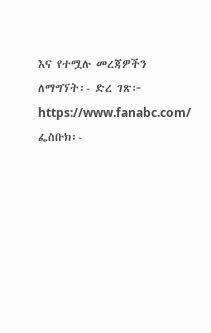እና የተሟሉ መረጃዎችን ለማግኘት፡- ድረ ገጽ፦ https://www.fanabc.com/ ፌስቡክ፡-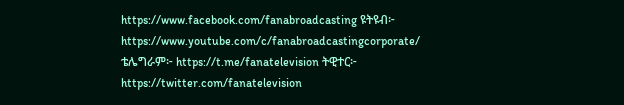https://www.facebook.com/fanabroadcasting ዩትዩብ፦ https://www.youtube.com/c/fanabroadcastingcorporate/ ቴሌግራም፦ https://t.me/fanatelevision ትዊተር፦ https://twitter.com/fanatelevision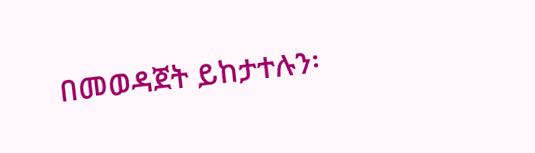በመወዳጀት ይከታተሉን፡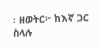፡ ዘወትር፦ ከእኛ ጋር ስላሉ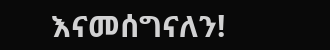እናመሰግናለን!